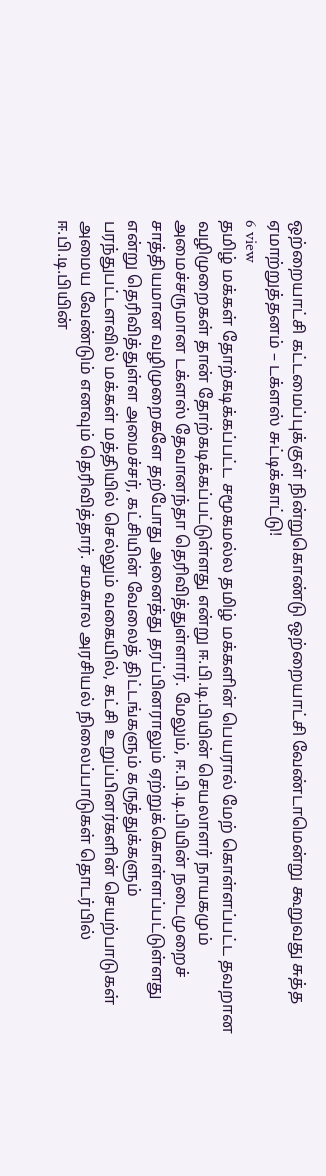ஒற்றையாட்சி கட்டமைப்புக்குள் நின்றுகொண்டு ஒற்றையாட்சி வேண்டாமென்று கூறுவது சுத்த ஏமாற்றுத்தனம் – டக்ளஸ் சுட்டிக்காட்டு!
6 view
தமிழ் மக்கள் தோற்கடிக்கப்பட்ட சமூகமல்ல தமிழ் மக்களின் பெயரால் மேற் கொள்ளப்பட்ட தவறான வழிமுறைகள் தான் தோற்கடிக்கப்பட்டுள்ளது என்று ஈ.பி.டி.பியின் செயலாளர் நாயகமும் அமைச்சருமான டக்ளஸ் தேவானந்தா தெரிவித்துள்ளார். மேலும், ஈ.பி.டி.பியின் நடைமுறைச் சாத்தியமான வழிமுறைகளே தற்போது அனைத்து தரப்பினராலும் ஏற்றுக்கொள்ளப்பட்டுள்ளது என்று தெரிவித்துள்ள அமைச்சர், கட்சியின் வேலைத் திட்டங்களும் கருத்துக்களும் பரந்துபட்டளவில் மக்கள் மத்தியில் செல்லும் வகையில், கட்சி உறுப்பினர்களின் செயற்பாடுகள் அமைய வேண்டும் எனவும் தெரிவித்தார். சமகால அரசியல் நிலைப்பாடுகள் தொடர்பில் ஈ.பி.டி.பியின்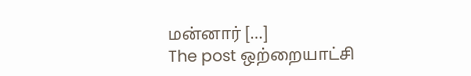மன்னார் […]
The post ஒற்றையாட்சி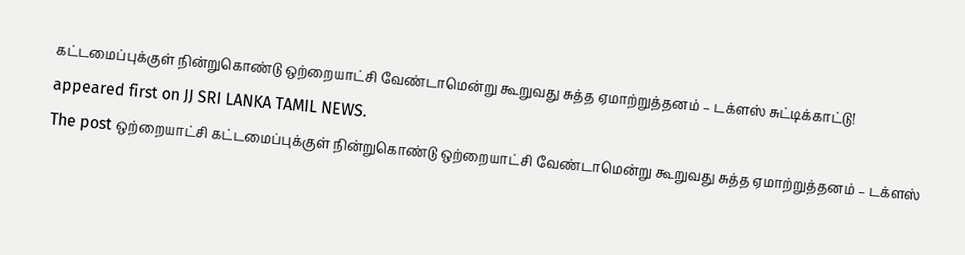கட்டமைப்புக்குள் நின்றுகொண்டு ஒற்றையாட்சி வேண்டாமென்று கூறுவது சுத்த ஏமாற்றுத்தனம் – டக்ளஸ் சுட்டிக்காட்டு! appeared first on JJ SRI LANKA TAMIL NEWS.
The post ஒற்றையாட்சி கட்டமைப்புக்குள் நின்றுகொண்டு ஒற்றையாட்சி வேண்டாமென்று கூறுவது சுத்த ஏமாற்றுத்தனம் – டக்ளஸ்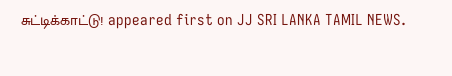சுட்டிக்காட்டு! appeared first on JJ SRI LANKA TAMIL NEWS.